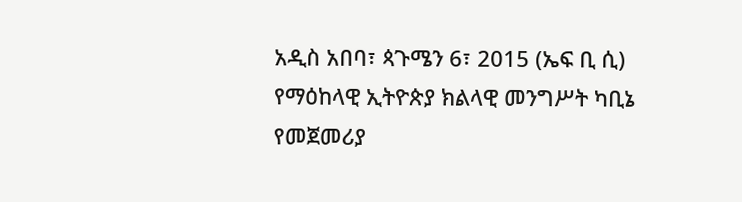አዲስ አበባ፣ ጳጉሜን 6፣ 2015 (ኤፍ ቢ ሲ) የማዕከላዊ ኢትዮጵያ ክልላዊ መንግሥት ካቢኔ የመጀመሪያ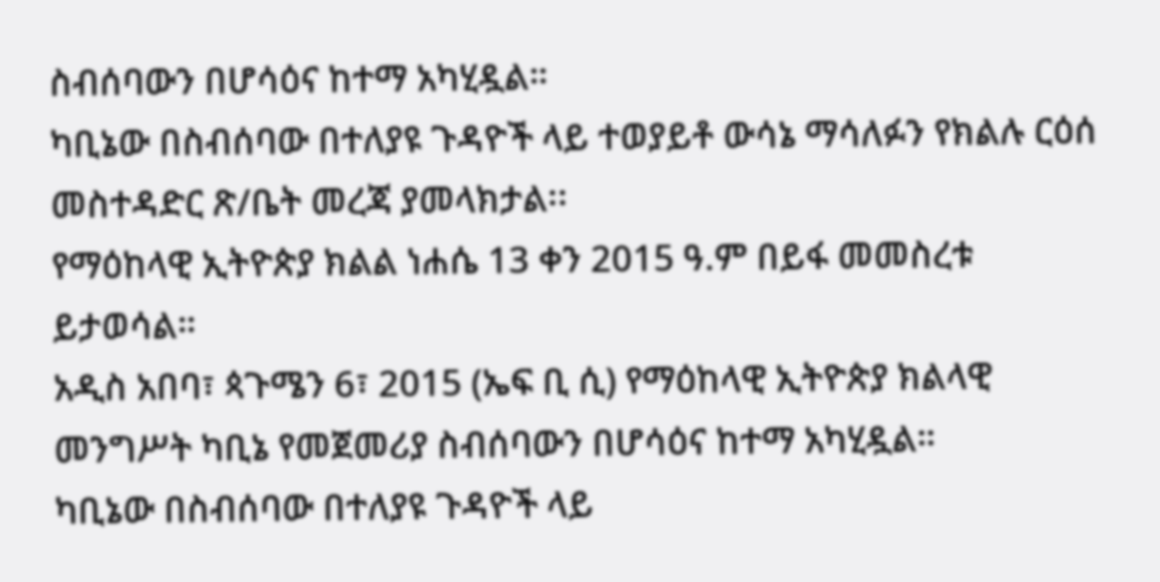ስብሰባውን በሆሳዕና ከተማ አካሂዷል።
ካቢኔው በስብሰባው በተለያዩ ጉዳዮች ላይ ተወያይቶ ውሳኔ ማሳለፉን የክልሉ ርዕሰ መስተዳድር ጽ/ቤት መረጃ ያመላክታል፡፡
የማዕከላዊ ኢትዮጵያ ክልል ነሐሴ 13 ቀን 2015 ዓ.ም በይፋ መመስረቱ ይታወሳል።
አዲስ አበባ፣ ጳጉሜን 6፣ 2015 (ኤፍ ቢ ሲ) የማዕከላዊ ኢትዮጵያ ክልላዊ መንግሥት ካቢኔ የመጀመሪያ ስብሰባውን በሆሳዕና ከተማ አካሂዷል።
ካቢኔው በስብሰባው በተለያዩ ጉዳዮች ላይ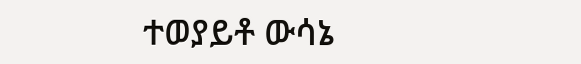ተወያይቶ ውሳኔ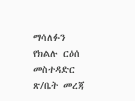ማሳለፉን የክልሉ ርዕሰ መስተዳድር ጽ/ቤት መረጃ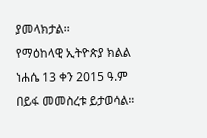ያመላክታል፡፡
የማዕከላዊ ኢትዮጵያ ክልል ነሐሴ 13 ቀን 2015 ዓ.ም በይፋ መመስረቱ ይታወሳል።